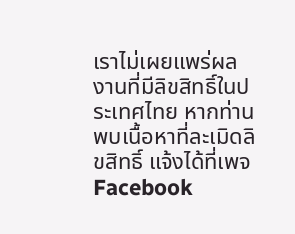เราไม่เผยแพร่ผลงานที่มีลิขสิทธิ์ในประเทศไทย หากท่านพบเนื้อหาที่ละเมิดลิขสิทธิ์ แจ้งได้ที่เพจ Facebook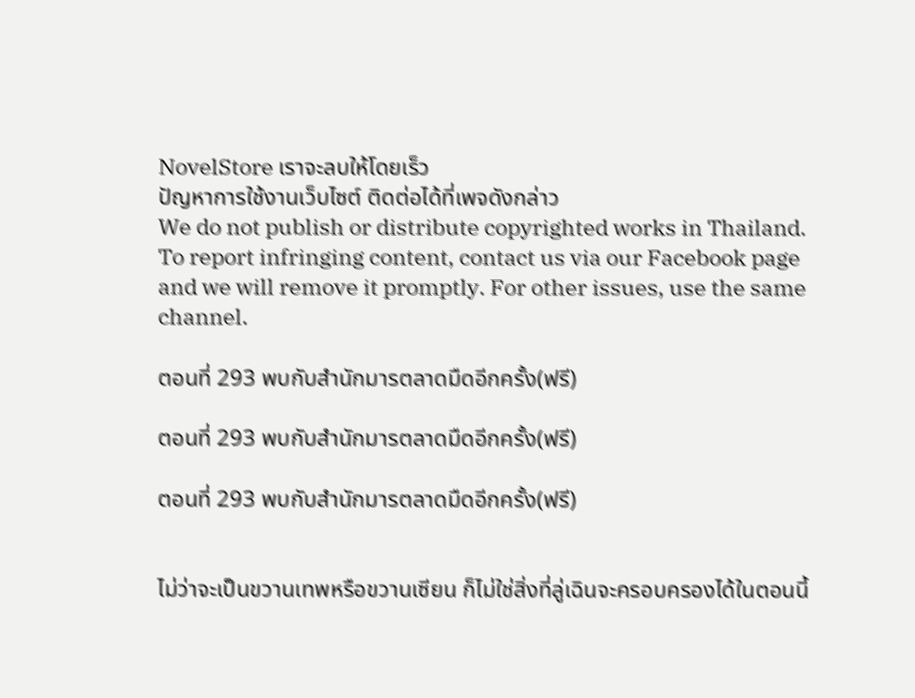NovelStore เราจะลบให้โดยเร็ว
ปัญหาการใช้งานเว็บไซต์ ติดต่อได้ที่เพจดังกล่าว
We do not publish or distribute copyrighted works in Thailand. To report infringing content, contact us via our Facebook page and we will remove it promptly. For other issues, use the same channel.

ตอนที่ 293 พบกับสำนักมารตลาดมืดอีกครั้ง(ฟรี)

ตอนที่ 293 พบกับสำนักมารตลาดมืดอีกครั้ง(ฟรี)

ตอนที่ 293 พบกับสำนักมารตลาดมืดอีกครั้ง(ฟรี)


ไม่ว่าจะเป็นขวานเทพหรือขวานเซียน ก็ไม่ใช่สิ่งที่ลู่เฉินจะครอบครองได้ในตอนนี้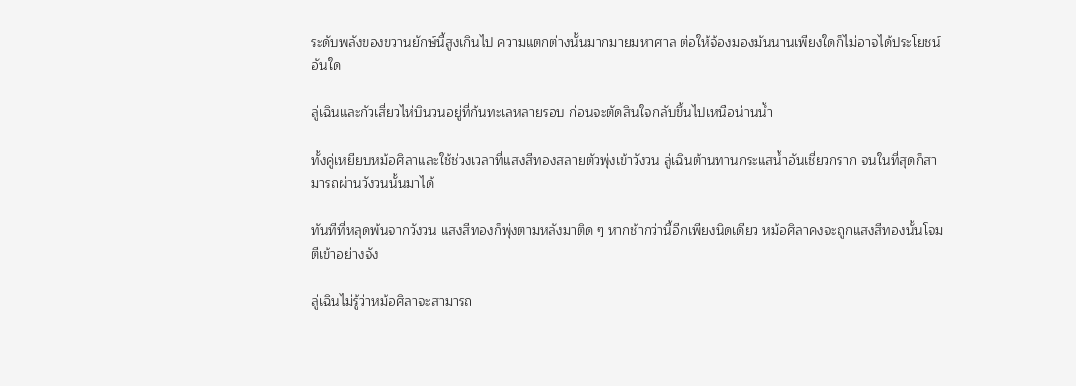ระดับพลังของขวานยักษ์นี้สูงเกินไป ความแตกต่างนั้นมากมายมหาศาล ต่อให้จ้องมองมันนานเพียงใดก็ไม่อาจได้ประโยชน์อันใด

ลู่เฉินและกัวเสี่ยวไห่บินวนอยู่ที่ก้นทะเลหลายรอบ ก่อนจะตัดสินใจกลับขึ้นไปเหนือน่านน้ำ

ทั้งคู่เหยียบหม้อศิลาและใช้ช่วงเวลาที่แสงสีทองสลายตัวพุ่งเข้าวังวน ลู่เฉินต้านทานกระแสน้ำอันเชี่ยวกราก จนในที่สุดก็สามารถผ่านวังวนนั้นมาได้

ทันทีที่หลุดพ้นจากวังวน แสงสีทองก็พุ่งตามหลังมาติด ๆ หากช้ากว่านี้อีกเพียงนิดเดียว หม้อศิลาคงจะถูกแสงสีทองนั้นโจมตีเข้าอย่างจัง

ลู่เฉินไม่รู้ว่าหม้อศิลาจะสามารถ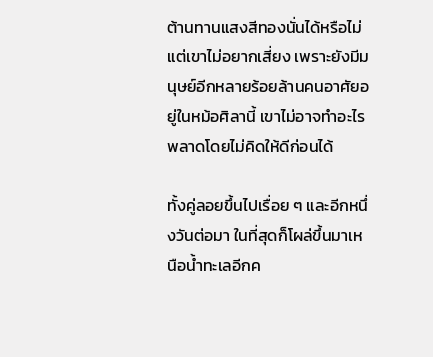ต้านทานแสงสีทองนั่นได้หรือไม่ แต่เขาไม่อยากเสี่ยง เพราะยังมีมนุษย์อีกหลายร้อยล้านคนอาศัยอยู่ในหม้อศิลานี้ เขาไม่อาจทำอะไรพลาดโดยไม่คิดให้ดีก่อนได้

ทั้งคู่ลอยขึ้นไปเรื่อย ๆ และอีกหนึ่งวันต่อมา ในที่สุดก็โผล่ขึ้นมาเหนือน้ำทะเลอีกค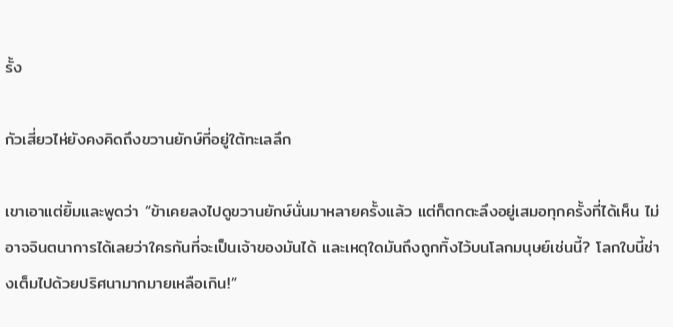รั้ง

กัวเสี่ยวไห่ยังคงคิดถึงขวานยักษ์ที่อยู่ใต้ทะเลลึก

เขาเอาแต่ยิ้มและพูดว่า “ข้าเคยลงไปดูขวานยักษ์นั่นมาหลายครั้งแล้ว แต่ก็ตกตะลึงอยู่เสมอทุกครั้งที่ได้เห็น ไม่อาจจินตนาการได้เลยว่าใครกันที่จะเป็นเจ้าของมันได้ และเหตุใดมันถึงถูกทิ้งไว้บนโลกมนุษย์เช่นนี้? โลกใบนี้ช่างเต็มไปด้วยปริศนามากมายเหลือเกิน!”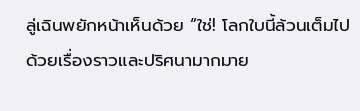ลู่เฉินพยักหน้าเห็นด้วย “ใช่! โลกใบนี้ล้วนเต็มไปด้วยเรื่องราวและปริศนามากมาย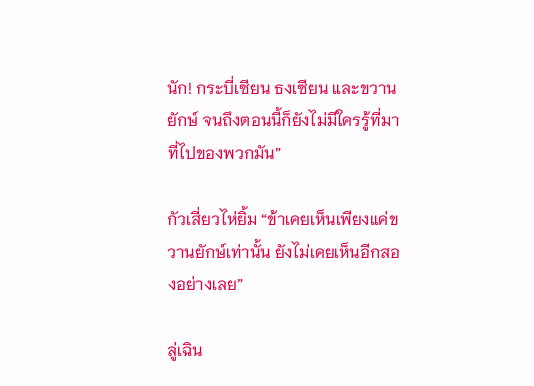นัก! กระบี่เซียน ธงเซียน และขวานยักษ์ จนถึงตอนนี้ก็ยังไม่มีใครรู้ที่มาที่ไปของพวกมัน”

กัวเสี่ยวไห่ยิ้ม “ข้าเคยเห็นเพียงแค่ขวานยักษ์เท่านั้น ยังไม่เคยเห็นอีกสองอย่างเลย”

ลู่เฉิน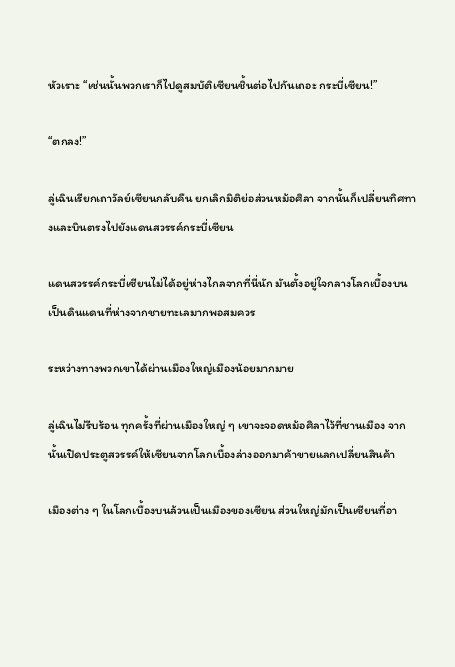หัวเราะ “เช่นนั้นพวกเราก็ไปดูสมบัติเซียนชิ้นต่อไปกันเถอะ กระบี่เซียน!”

“ตกลง!”

ลู่เฉินเรียกเถาวัลย์เซียนกลับคืน ยกเลิกมิติย่อส่วนหม้อศิลา จากนั้นก็เปลี่ยนทิศทางและบินตรงไปยังแดนสวรรค์กระบี่เซียน

แดนสวรรค์กระบี่เซียนไม่ได้อยู่ห่างไกลจากที่นี่นัก มันตั้งอยู่ใจกลางโลกเบื้องบน เป็นดินแดนที่ห่างจากชายทะเลมากพอสมควร

ระหว่างทางพวกเขาได้ผ่านเมืองใหญ่เมืองน้อยมากมาย

ลู่เฉินไม่รีบร้อน ทุกครั้งที่ผ่านเมืองใหญ่ ๆ เขาจะจอดหม้อศิลาไว้ที่ชานเมือง จากนั้นเปิดประตูสวรรค์ให้เซียนจากโลกเบื้องล่างออกมาค้าขายแลกเปลี่ยนสินค้า

เมืองต่าง ๆ ในโลกเบื้องบนล้วนเป็นเมืองของเซียน ส่วนใหญ่มักเป็นเซียนที่อา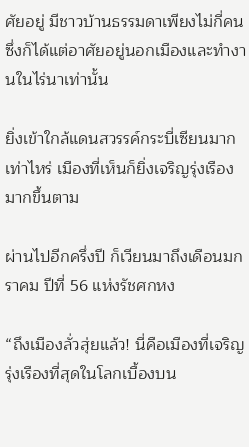ศัยอยู่ มีชาวบ้านธรรมดาเพียงไม่กี่คน ซึ่งก็ได้แต่อาศัยอยู่นอกเมืองและทำงานในไร่นาเท่านั้น

ยิ่งเข้าใกล้แดนสวรรค์กระบี่เซียนมากเท่าไหร่ เมืองที่เห็นก็ยิ่งเจริญรุ่งเรืองมากขึ้นตาม

ผ่านไปอีกครึ่งปี ก็เวียนมาถึงเดือนมกราคม ปีที่ 56 แห่งรัชศกหง

“ถึงเมืองลั่วสุ่ยแล้ว! นี่คือเมืองที่เจริญรุ่งเรืองที่สุดในโลกเบื้องบน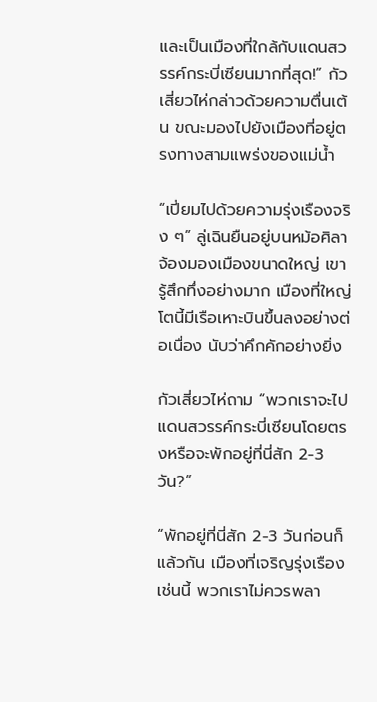และเป็นเมืองที่ใกล้กับแดนสวรรค์กระบี่เซียนมากที่สุด!” กัวเสี่ยวไห่กล่าวด้วยความตื่นเต้น ขณะมองไปยังเมืองที่อยู่ตรงทางสามแพร่งของแม่น้ำ

“เปี่ยมไปด้วยความรุ่งเรืองจริง ๆ” ลู่เฉินยืนอยู่บนหม้อศิลา จ้องมองเมืองขนาดใหญ่ เขารู้สึกทึ่งอย่างมาก เมืองที่ใหญ่โตนี้มีเรือเหาะบินขึ้นลงอย่างต่อเนื่อง นับว่าคึกคักอย่างยิ่ง

กัวเสี่ยวไห่ถาม “พวกเราจะไปแดนสวรรค์กระบี่เซียนโดยตรงหรือจะพักอยู่ที่นี่สัก 2-3 วัน?”

“พักอยู่ที่นี่สัก 2-3 วันก่อนก็แล้วกัน เมืองที่เจริญรุ่งเรืองเช่นนี้ พวกเราไม่ควรพลา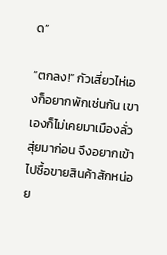ด”

“ตกลง!” กัวเสี่ยวไห่เองก็อยากพักเช่นกัน เขาเองก็ไม่เคยมาเมืองลั่วสุ่ยมาก่อน จึงอยากเข้าไปซื้อขายสินค้าสักหน่อย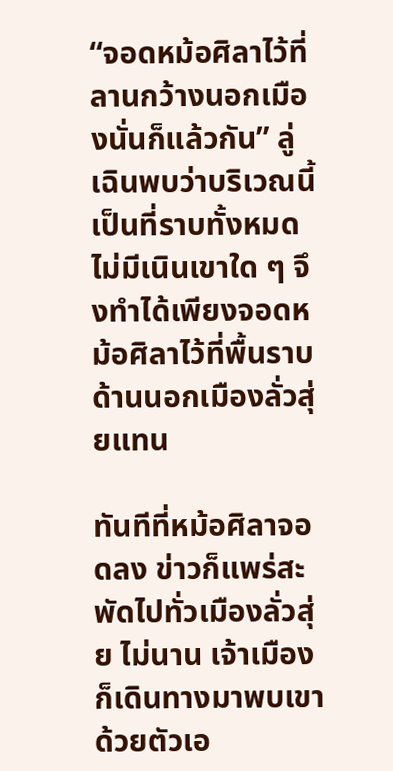“จอดหม้อศิลาไว้ที่ลานกว้างนอกเมืองนั่นก็แล้วกัน” ลู่เฉินพบว่าบริเวณนี้เป็นที่ราบทั้งหมด ไม่มีเนินเขาใด ๆ จึงทำได้เพียงจอดหม้อศิลาไว้ที่พื้นราบด้านนอกเมืองลั่วสุ่ยแทน

ทันทีที่หม้อศิลาจอดลง ข่าวก็แพร่สะพัดไปทั่วเมืองลั่วสุ่ย ไม่นาน เจ้าเมืองก็เดินทางมาพบเขาด้วยตัวเอ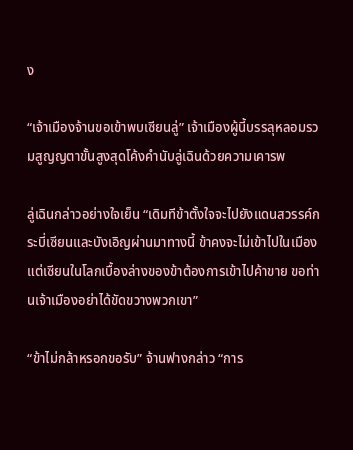ง

“เจ้าเมืองจ้านขอเข้าพบเซียนลู่” เจ้าเมืองผู้นี้บรรลุหลอมรวมสูญญตาขั้นสูงสุดโค้งคำนับลู่เฉินด้วยความเคารพ

ลู่เฉินกล่าวอย่างใจเย็น “เดิมทีข้าตั้งใจจะไปยังแดนสวรรค์กระบี่เซียนและบังเอิญผ่านมาทางนี้ ข้าคงจะไม่เข้าไปในเมือง แต่เซียนในโลกเบื้องล่างของข้าต้องการเข้าไปค้าขาย ขอท่านเจ้าเมืองอย่าได้ขัดขวางพวกเขา”

“ข้าไม่กล้าหรอกขอรับ” จ้านฟางกล่าว “การ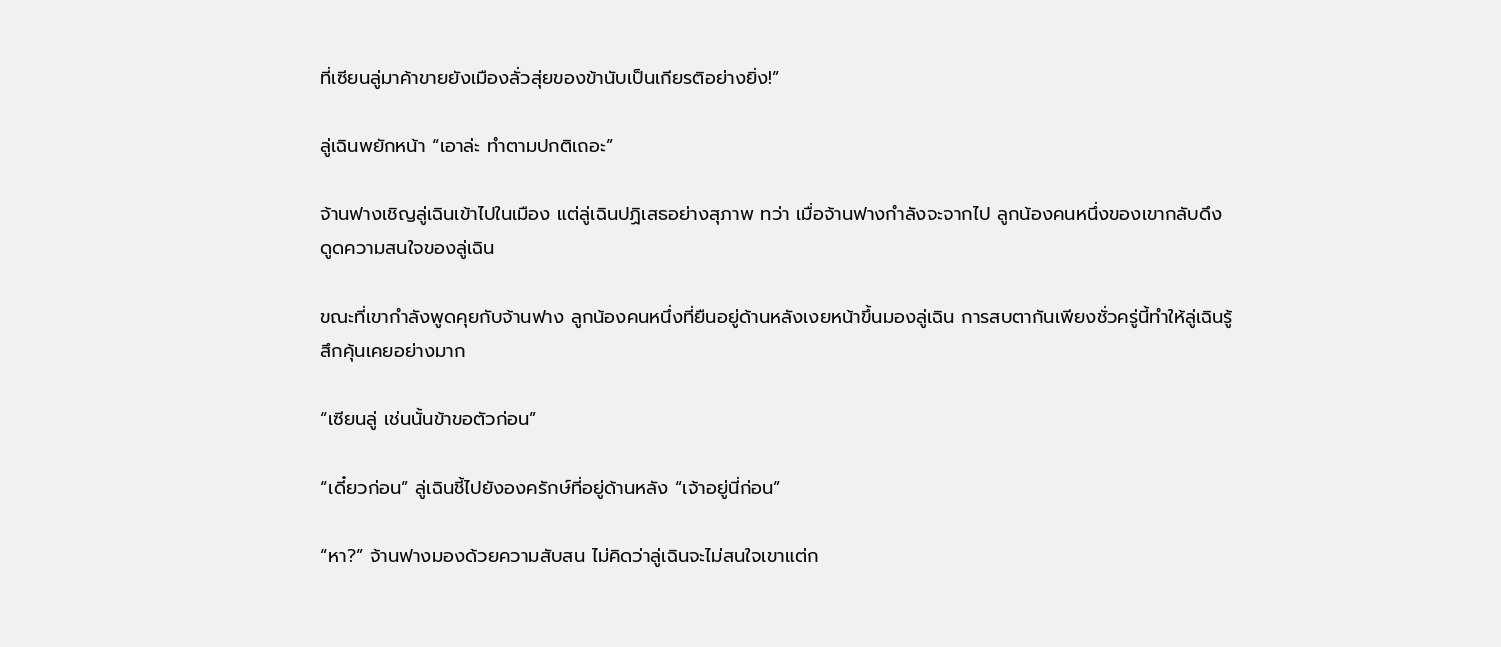ที่เซียนลู่มาค้าขายยังเมืองลั่วสุ่ยของข้านับเป็นเกียรติอย่างยิ่ง!”

ลู่เฉินพยักหน้า “เอาล่ะ ทำตามปกติเถอะ”

จ้านฟางเชิญลู่เฉินเข้าไปในเมือง แต่ลู่เฉินปฏิเสธอย่างสุภาพ ทว่า เมื่อจ้านฟางกำลังจะจากไป ลูกน้องคนหนึ่งของเขากลับดึงดูดความสนใจของลู่เฉิน

ขณะที่เขากำลังพูดคุยกับจ้านฟาง ลูกน้องคนหนึ่งที่ยืนอยู่ด้านหลังเงยหน้าขึ้นมองลู่เฉิน การสบตากันเพียงชั่วครู่นี้ทำให้ลู่เฉินรู้สึกคุ้นเคยอย่างมาก

“เซียนลู่ เช่นนั้นข้าขอตัวก่อน”

“เดี๋ยวก่อน” ลู่เฉินชี้ไปยังองครักษ์ที่อยู่ด้านหลัง “เจ้าอยู่นี่ก่อน”

“หา?” จ้านฟางมองด้วยความสับสน ไม่คิดว่าลู่เฉินจะไม่สนใจเขาแต่ก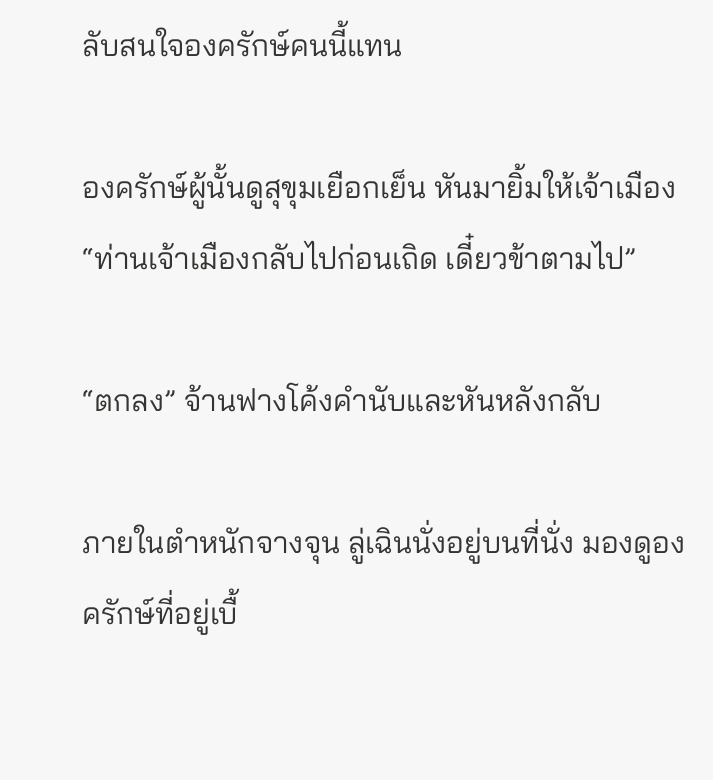ลับสนใจองครักษ์คนนี้แทน

องครักษ์ผู้นั้นดูสุขุมเยือกเย็น หันมายิ้มให้เจ้าเมือง “ท่านเจ้าเมืองกลับไปก่อนเถิด เดี๋ยวข้าตามไป”

“ตกลง” จ้านฟางโค้งคำนับและหันหลังกลับ

ภายในตำหนักจางจุน ลู่เฉินนั่งอยู่บนที่นั่ง มองดูองครักษ์ที่อยู่เบื้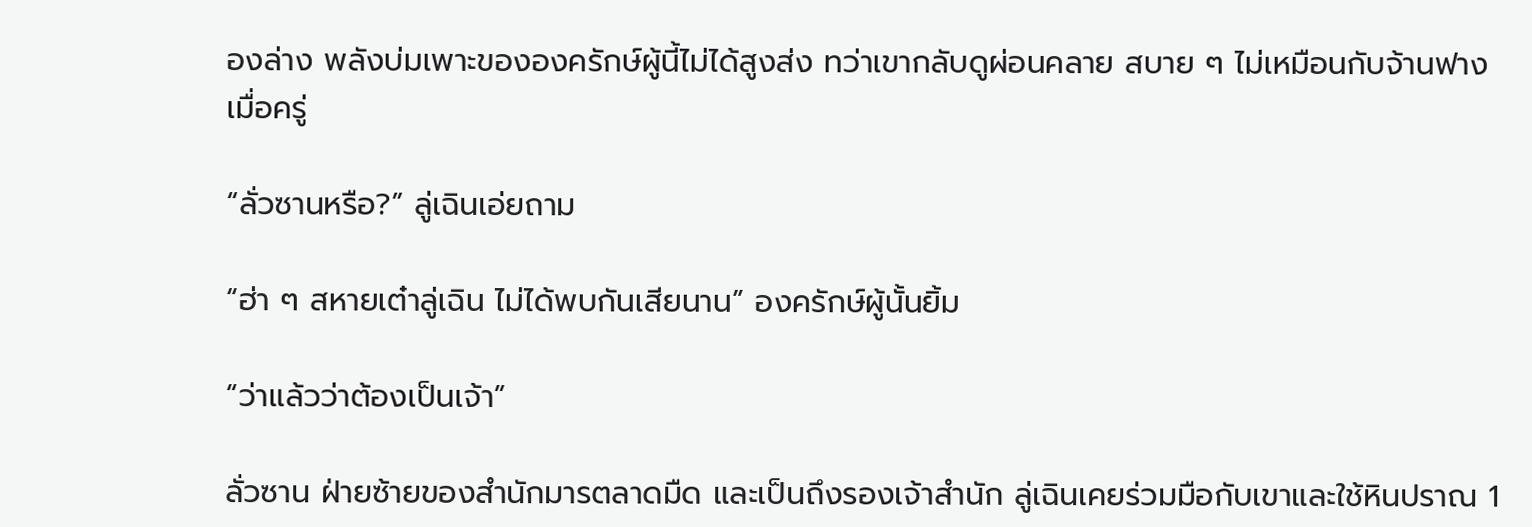องล่าง พลังบ่มเพาะขององครักษ์ผู้นี้ไม่ได้สูงส่ง ทว่าเขากลับดูผ่อนคลาย สบาย ๆ ไม่เหมือนกับจ้านฟางเมื่อครู่

“ลั่วซานหรือ?” ลู่เฉินเอ่ยถาม

“ฮ่า ๆ สหายเต๋าลู่เฉิน ไม่ได้พบกันเสียนาน” องครักษ์ผู้นั้นยิ้ม

“ว่าแล้วว่าต้องเป็นเจ้า”

ลั่วซาน ฝ่ายซ้ายของสำนักมารตลาดมืด และเป็นถึงรองเจ้าสำนัก ลู่เฉินเคยร่วมมือกับเขาและใช้หินปราณ 1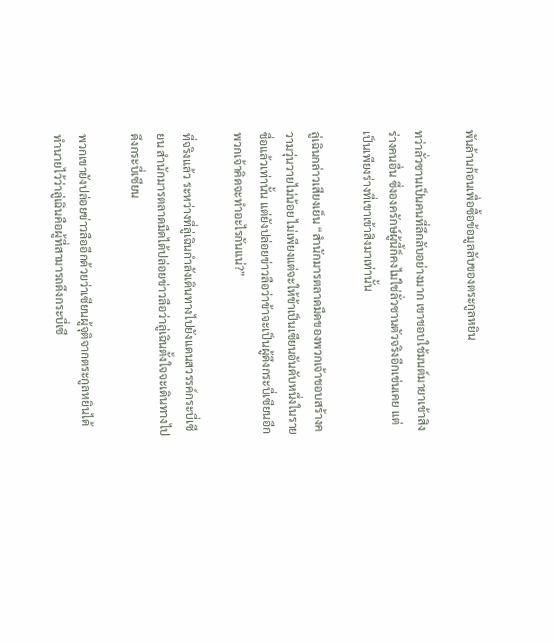พันล้านก้อนเพื่อซื้อข้อมูลลับของตระกูลหยิน

ทว่าลั่วซานเป็นคนที่ลึกลับอย่างมาก เขาชอบใช้มนต์มายาเข้าสิงร่างคนอื่น ซึ่งองครักษ์ผู้นี้ก็คงไม่ใช่ลั่วซานตัวจริงอีกเช่นเคย แต่เป็นเพียงร่างที่เขาเข้าสิงมาเท่านั้น

ลู่เฉินกล่าวเสียงเย็น “สำนักมารตลาดมืดของพวกเจ้าชอบสร้างความวุ่นวายไม่น้อย ไม่เพียงแต่จะให้ข้าเป็นเซียนอันดับหนึ่งในรายชื่อแล้วเท่านั้น แต่ยังปล่อยข่าวลือว่าข้าจะเป็นผู้ดึงกระบี่เซียนอีก พวกเจ้าคิดจะทำอะไรกันแน่?”

ที่จริงแล้ว ระหว่างที่ลู่เฉินกำลังเดินทางไปยังแดนสวรรค์กระบี่เซียน สำนักมารตลาดมืดได้ปล่อยข่าวลือว่าลู่เฉินตั้งใจจะเดินทางไปดึงกระบี่เซียน

พวกเขายังปล่อยข่าวลืออีกด้วยว่าเซียนผู้จุติจากตระกูลหยินได้ทำนายไว้ว่าลู่เฉินคือผู้ที่สามารถดึงกระบี่เซี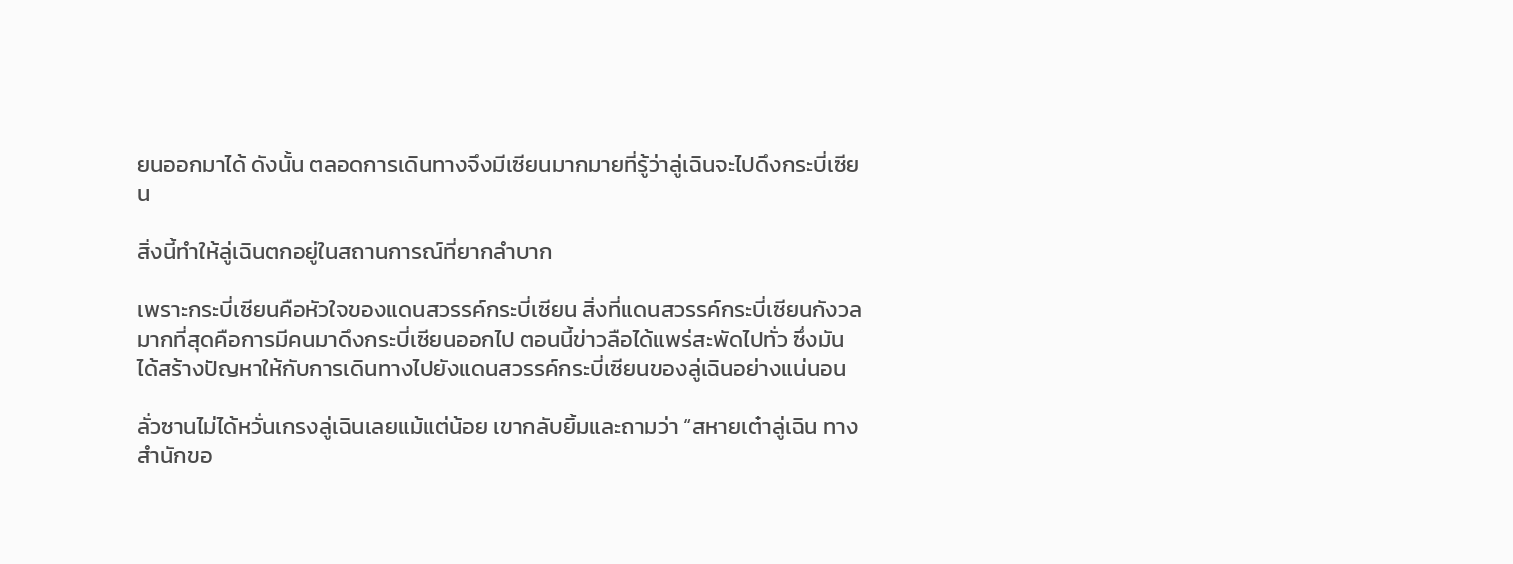ยนออกมาได้ ดังนั้น ตลอดการเดินทางจึงมีเซียนมากมายที่รู้ว่าลู่เฉินจะไปดึงกระบี่เซียน

สิ่งนี้ทำให้ลู่เฉินตกอยู่ในสถานการณ์ที่ยากลำบาก

เพราะกระบี่เซียนคือหัวใจของแดนสวรรค์กระบี่เซียน สิ่งที่แดนสวรรค์กระบี่เซียนกังวลมากที่สุดคือการมีคนมาดึงกระบี่เซียนออกไป ตอนนี้ข่าวลือได้แพร่สะพัดไปทั่ว ซึ่งมันได้สร้างปัญหาให้กับการเดินทางไปยังแดนสวรรค์กระบี่เซียนของลู่เฉินอย่างแน่นอน

ลั่วซานไม่ได้หวั่นเกรงลู่เฉินเลยแม้แต่น้อย เขากลับยิ้มและถามว่า “สหายเต๋าลู่เฉิน ทางสำนักขอ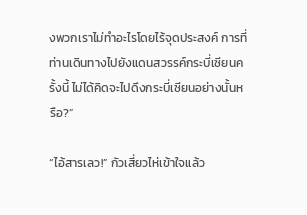งพวกเราไม่ทำอะไรโดยไร้จุดประสงค์ การที่ท่านเดินทางไปยังแดนสวรรค์กระบี่เซียนครั้งนี้ ไม่ได้คิดจะไปดึงกระบี่เซียนอย่างนั้นหรือ?”

“ไอ้สารเลว!” กัวเสี่ยวไห่เข้าใจแล้ว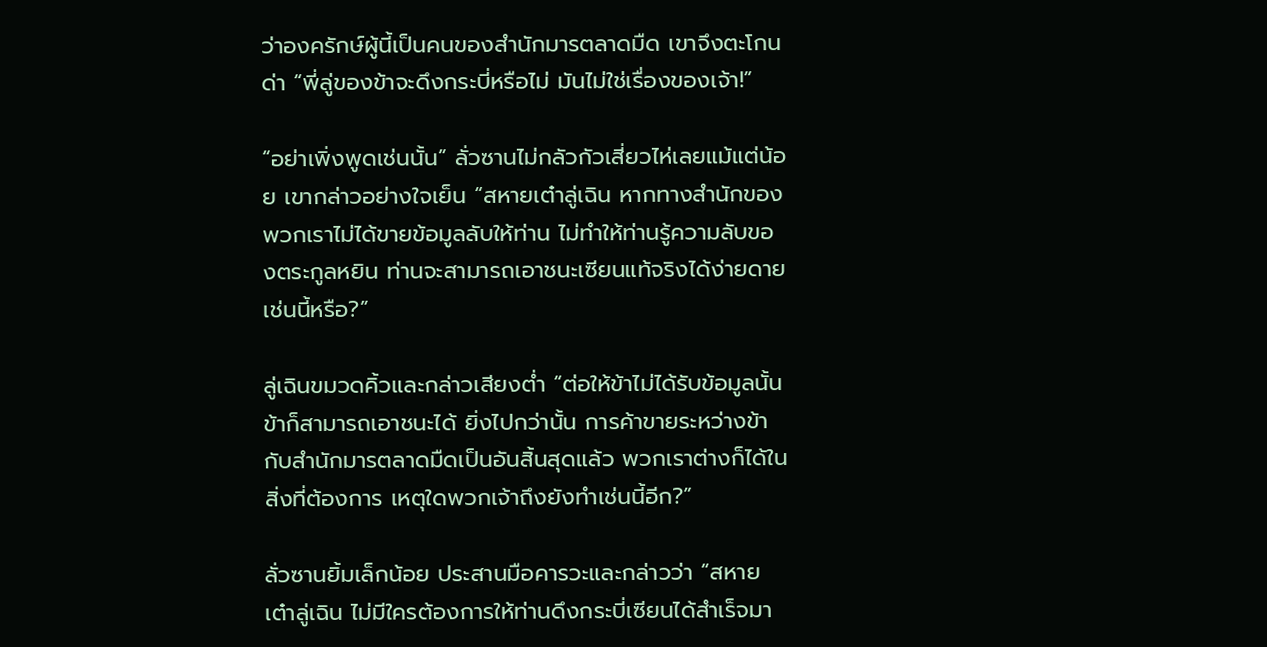ว่าองครักษ์ผู้นี้เป็นคนของสำนักมารตลาดมืด เขาจึงตะโกนด่า “พี่ลู่ของข้าจะดึงกระบี่หรือไม่ มันไม่ใช่เรื่องของเจ้า!”

“อย่าเพิ่งพูดเช่นนั้น” ลั่วซานไม่กลัวกัวเสี่ยวไห่เลยแม้แต่น้อย เขากล่าวอย่างใจเย็น “สหายเต๋าลู่เฉิน หากทางสำนักของพวกเราไม่ได้ขายข้อมูลลับให้ท่าน ไม่ทำให้ท่านรู้ความลับของตระกูลหยิน ท่านจะสามารถเอาชนะเซียนแท้จริงได้ง่ายดายเช่นนี้หรือ?”

ลู่เฉินขมวดคิ้วและกล่าวเสียงต่ำ “ต่อให้ข้าไม่ได้รับข้อมูลนั้น ข้าก็สามารถเอาชนะได้ ยิ่งไปกว่านั้น การค้าขายระหว่างข้ากับสำนักมารตลาดมืดเป็นอันสิ้นสุดแล้ว พวกเราต่างก็ได้ในสิ่งที่ต้องการ เหตุใดพวกเจ้าถึงยังทำเช่นนี้อีก?”

ลั่วซานยิ้มเล็กน้อย ประสานมือคารวะและกล่าวว่า “สหายเต๋าลู่เฉิน ไม่มีใครต้องการให้ท่านดึงกระบี่เซียนได้สำเร็จมา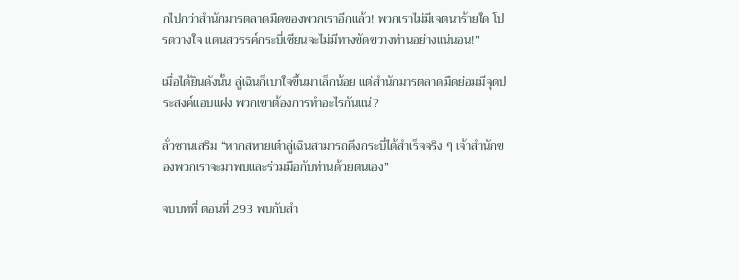กไปกว่าสำนักมารตลาดมืดของพวกเราอีกแล้ว! พวกเราไม่มีเจตนาร้ายใด โปรดวางใจ แดนสวรรค์กระบี่เซียนจะไม่มีทางขัดขวางท่านอย่างแน่นอน!”

เมื่อได้ยินดังนั้น ลู่เฉินก็เบาใจขึ้นมาเล็กน้อย แต่สำนักมารตลาดมืดย่อมมีจุดประสงค์แอบแฝง พวกเขาต้องการทำอะไรกันแน่?

ลั่วซานเสริม “หากสหายเต๋าลู่เฉินสามารถดึงกระบี่ได้สำเร็จจริง ๆ เจ้าสำนักของพวกเราจะมาพบและร่วมมือกับท่านด้วยตนเอง”

จบบทที่ ตอนที่ 293 พบกับสำ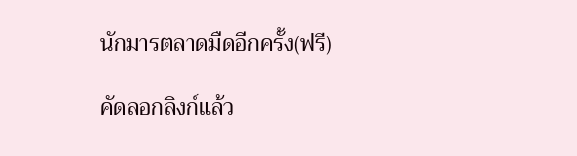นักมารตลาดมืดอีกครั้ง(ฟรี)

คัดลอกลิงก์แล้ว